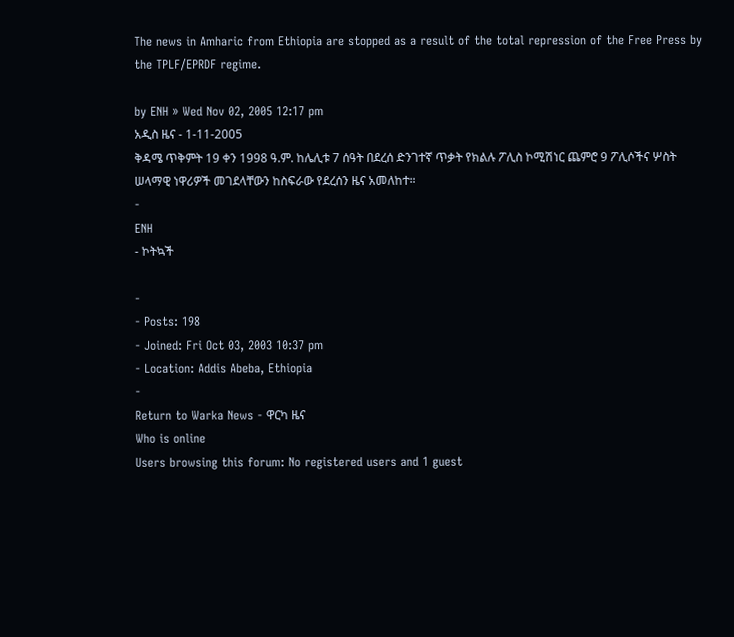The news in Amharic from Ethiopia are stopped as a result of the total repression of the Free Press by the TPLF/EPRDF regime.

by ENH » Wed Nov 02, 2005 12:17 pm
አዲስ ዜና - 1-11-2005
ቅዳሜ ጥቅምት 19 ቀን 1998 ዓ.ም. ከሌሊቱ 7 ሰዓት በደረሰ ድንገተኛ ጥቃት የክልሉ ፖሊስ ኮሚሽነር ጨምሮ 9 ፖሊሶችና ሦስት ሠላማዊ ነዋሪዎች መገደላቸውን ከስፍራው የደረሰን ዜና አመለከተ።
-
ENH
- ኮትኳች

-
- Posts: 198
- Joined: Fri Oct 03, 2003 10:37 pm
- Location: Addis Abeba, Ethiopia
-
Return to Warka News - ዋርካ ዜና
Who is online
Users browsing this forum: No registered users and 1 guest